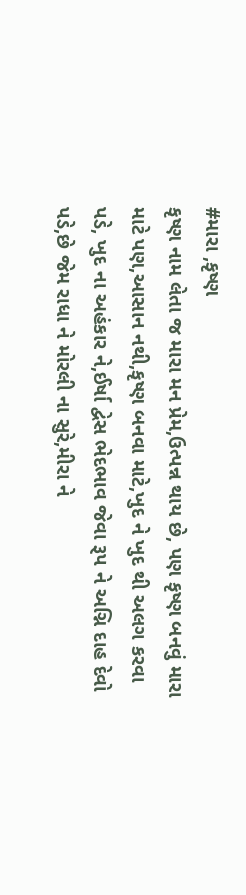#મારા ,કૃષ્ણ
કૃષ્ણ નામ લેતા જ મારા મન પ્રેમ,ઉત્પન્ન થાય છે, પણ કૃષ્ણ બનવું મારા માટે પણ,આસાન નથી,કૃષ્ણ બનવા માટે,ખુદ ને ખુદ થી અલગ કરવા પડે, ખુદ ના અહંકાર ને,ઈર્ષા દ્વેસ ભેદભાવ જેવા રૂપ ને અગ્નિ દાહ દેવો પડે,છે જેમ રાધા ને મોરલી ના સુરે,મીરા ને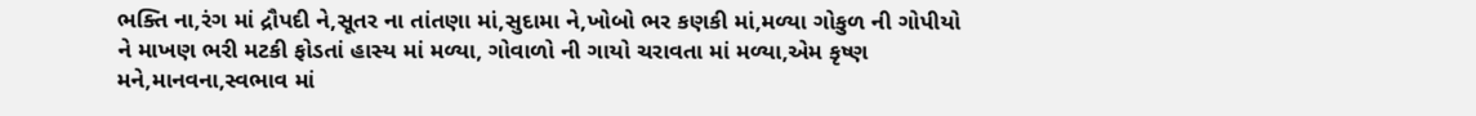ભક્તિ ના,રંગ માં દ્રૌપદી ને,સૂતર ના તાંતણા માં,સુદામા ને,ખોબો ભર કણકી માં,મળ્યા ગોકુળ ની ગોપીયો ને માખણ ભરી મટકી ફોડતાં હાસ્ય માં મળ્યા, ગોવાળો ની ગાયો ચરાવતા માં મળ્યા,એમ કૃષ્ણ મને,માનવના,સ્વભાવ માં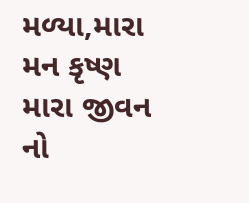મળ્યા,મારા મન કૃષ્ણ મારા જીવન નો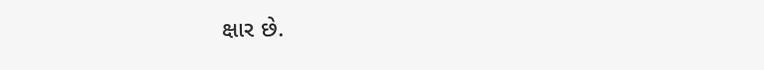ક્ષાર છે.